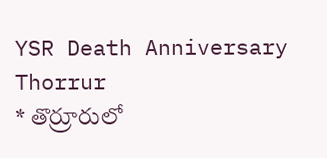YSR Death Anniversary Thorrur
* తొర్రూరులో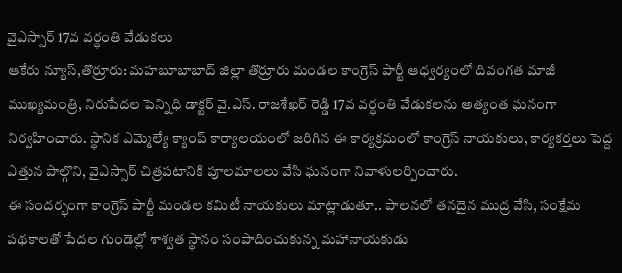వైఎస్సార్ 17వ వర్ధంతి వేడుకలు
ఆకేరు న్యూస్,తొర్రూరు: మహబూబాబాద్ జిల్లా తొర్రూరు మండల కాంగ్రెస్ పార్టీ ఆధ్వర్యంలో దివంగత మాజీ ముఖ్యమంత్రి, నిరుపేదల పెన్నిధి డాక్టర్ వై.ఎస్. రాజశేఖర్ రెడ్డి 17వ వర్ధంతి వేడుకలను అత్యంత ఘనంగా నిర్వహించారు. స్థానిక ఎమ్మెల్యే క్యాంప్ కార్యాలయంలో జరిగిన ఈ కార్యక్రమంలో కాంగ్రెస్ నాయకులు, కార్యకర్తలు పెద్ద ఎత్తున పాల్గొని, వైఎస్సార్ చిత్రపటానికి పూలమాలలు వేసి ఘనంగా నివాళులర్పించారు.
ఈ సందర్భంగా కాంగ్రెస్ పార్టీ మండల కమిటీ నాయకులు మాట్లాడుతూ.. పాలనలో తనదైన ముద్ర వేసి, సంక్షేమ పథకాలతో పేదల గుండెల్లో శాశ్వత స్థానం సంపాదించుకున్న మహానాయకుడు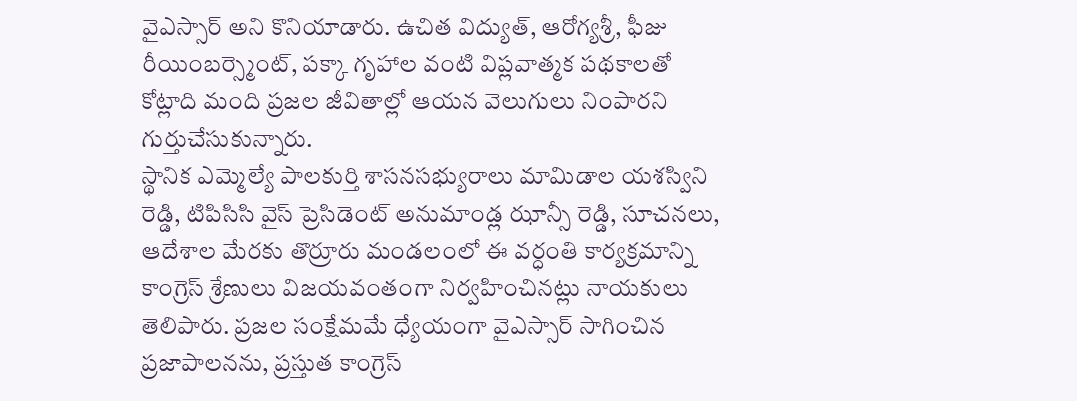వైఎస్సార్ అని కొనియాడారు. ఉచిత విద్యుత్, ఆరోగ్యశ్రీ, ఫీజు రీయింబర్స్మెంట్, పక్కా గృహాల వంటి విప్లవాత్మక పథకాలతో కోట్లాది మంది ప్రజల జీవితాల్లో ఆయన వెలుగులు నింపారని గుర్తుచేసుకున్నారు.
స్థానిక ఎమ్మెల్యే పాలకుర్తి శాసనసభ్యురాలు మామిడాల యశస్విని రెడ్డి, టిపిసిసి వైస్ ప్రెసిడెంట్ అనుమాండ్ల ఝాన్సీ రెడ్డి, సూచనలు, ఆదేశాల మేరకు తొర్రూరు మండలంలో ఈ వర్ధంతి కార్యక్రమాన్ని కాంగ్రెస్ శ్రేణులు విజయవంతంగా నిర్వహించినట్లు నాయకులు తెలిపారు. ప్రజల సంక్షేమమే ధ్యేయంగా వైఎస్సార్ సాగించిన ప్రజాపాలనను, ప్రస్తుత కాంగ్రెస్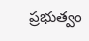ప్రభుత్వం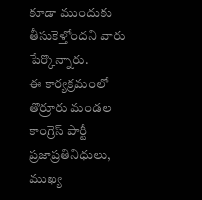కూడా ముందుకు తీసుకెళ్తోందని వారు పేర్కొన్నారు.
ఈ కార్యక్రమంలో తొర్రూరు మండల కాంగ్రెస్ పార్టీ ప్రజాప్రతినిధులు, ముఖ్య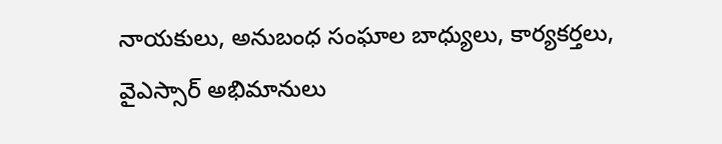నాయకులు, అనుబంధ సంఘాల బాధ్యులు, కార్యకర్తలు, వైఎస్సార్ అభిమానులు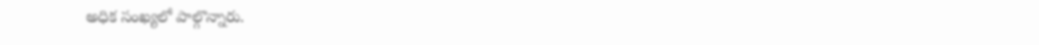అధిక సంఖ్యలో పాల్గొన్నారు.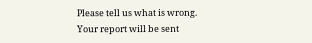Please tell us what is wrong. Your report will be sent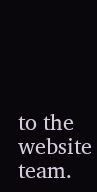to the website team.